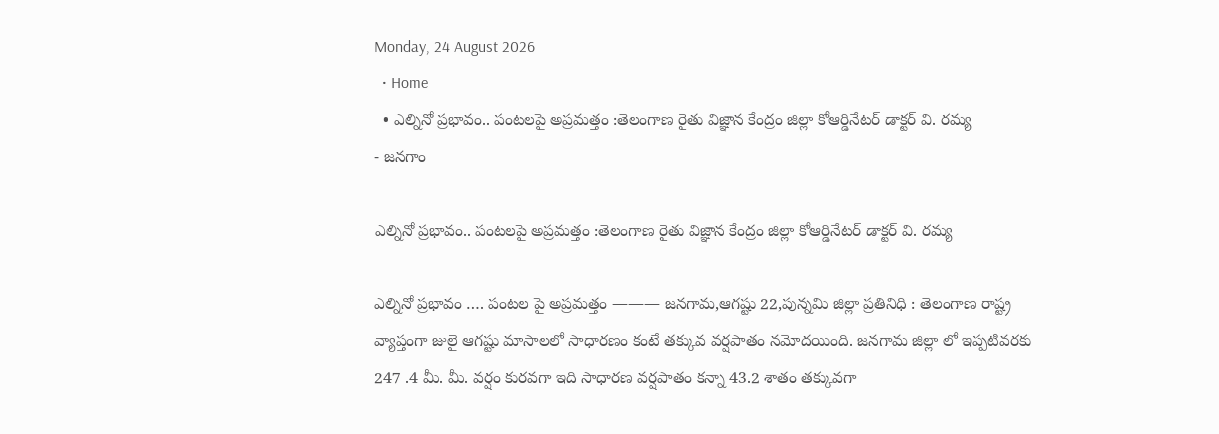Monday, 24 August 2026
  • Home
  • ఎల్నినో ప్రభావం.. పంటలపై అప్రమత్తం :తెలంగాణ రైతు విజ్ఞాన కేంద్రం జిల్లా కోఆర్డినేటర్ డాక్టర్ వి. రమ్య
- జనగాం

ఎల్నినో ప్రభావం.. పంటలపై అప్రమత్తం :తెలంగాణ రైతు విజ్ఞాన కేంద్రం జిల్లా కోఆర్డినేటర్ డాక్టర్ వి. రమ్య

ఎల్నినో ప్రభావం …. పంటల పై అప్రమత్తం ——— జనగామ,ఆగష్టు 22,పున్నమి జిల్లా ప్రతినిధి : తెలంగాణ రాష్ట్ర వ్యాప్తంగా జులై ఆగష్టు మాసాలలో సాధారణం కంటే తక్కువ వర్షపాతం నమోదయింది. జనగామ జిల్లా లో ఇప్పటివరకు 247 .4 మీ. మీ. వర్షం కురవగా ఇది సాధారణ వర్షపాతం కన్నా 43.2 శాతం తక్కువగా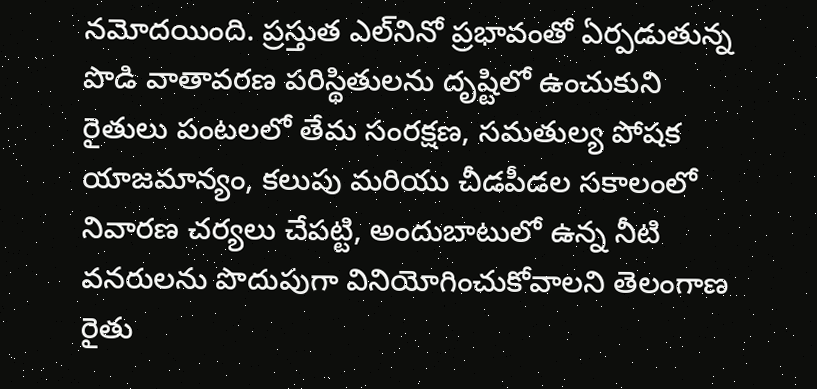నమోదయింది. ప్రస్తుత ఎల్‌నినో ప్రభావంతో ఏర్పడుతున్న పొడి వాతావరణ పరిస్థితులను దృష్టిలో ఉంచుకుని రైతులు పంటలలో తేమ సంరక్షణ, సమతుల్య పోషక యాజమాన్యం, కలుపు మరియు చీడపీడల సకాలంలో నివారణ చర్యలు చేపట్టి, అందుబాటులో ఉన్న నీటి వనరులను పొదుపుగా వినియోగించుకోవాలని తెలంగాణ రైతు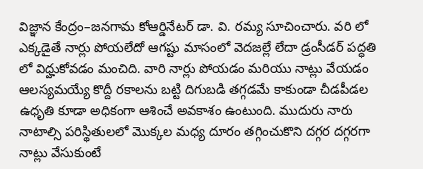విజ్ఞాన కేంద్రం–జనగామ కోఆర్డినేటర్ డా. వి. రమ్య సూచించారు. వరి లో ఎక్కడైతే నార్లు పోయలేదో ఆగష్టు మాసంలో వెదజల్లే లేదా డ్రంసీడర్ పద్ధతి లో విధ్హుకోవడం మంచిది. వారి నార్లు పోయడం మరియు నాట్లు వేయడం ఆలస్యమయ్యే కొద్దీ రకాలను బట్టి దిగుబడి తగ్గడమే కాకుండా చీడపీడల ఉధృతి కూడా అధికంగా ఆశించే అవకాశం ఉంటుంది. ముదురు నారు నాటాల్సి పరిస్థితులలో మొక్కల మధ్య దూరం తగ్గించుకొని దగ్గర దగ్గరగా నాట్లు వేసుకుంటే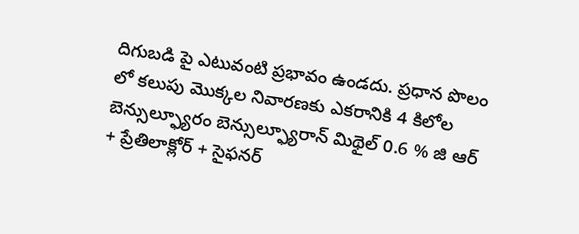దిగుబడి పై ఎటువంటి ప్రభావం ఉండదు. ప్రధాన పొలం లో కలుపు మొక్కల నివారణకు ఎకరానికి 4 కిలోల బెన్సుల్ఫ్యూరం బెన్సుల్ఫ్యూరాన్ మిథైల్ 0.6 % జి ఆర్ + ప్రేతిలాక్లోర్ + సైఫనర్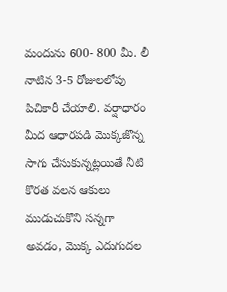మందును 600- 800 మీ. లీ నాటిన 3-5 రోజులలోపు పిచికారీ చేయాలి. వర్షాధారం మీద ఆధారపడి మొక్కజొన్న సాగు చేసుకున్నట్లయితే నీటి కొరత వలన ఆకులు ముడుచుకొని సన్నగా అవడం, మొక్క ఎదుగుదల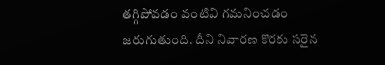తగ్గిపోవడం వంటివి గమనించడం జరుగుతుంది. దీని నివారణ కొరకు సరైన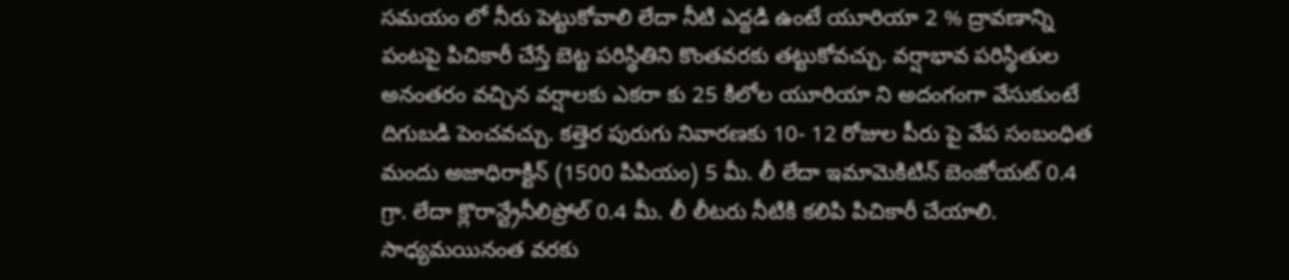సమయం లో నీరు పెట్టుకోవాలి లేదా నీటి ఎద్దడి ఉంటే యూరియా 2 % ద్రావణాన్ని పంటపై పిచికారీ చేస్తే బెట్ట పరిస్థితిని కొంతవరకు తట్టుకోవచ్చు. వర్షాభావ పరిస్థితుల అనంతరం వచ్చిన వర్షాలకు ఎకరా కు 25 కిలోల యూరియా ని అదంగంగా వేసుకుంటే దిగుబడి పెంచవచ్చు. కత్తెర పురుగు నివారణకు 10- 12 రోజుల పీరు పై వేప సంబంధిత మందు అజాధిరాక్టిన్ (1500 పిపియం) 5 మీ. లీ లేదా ఇమామెకిటిన్ బెంజోయట్ 0.4 గ్రా. లేదా క్లొరాన్ట్రేనీలిప్రోల్ 0.4 మీ. లీ లీటరు నీటికి కలిపి పిచికారీ చేయాలి. సాధ్యమయినంత వరకు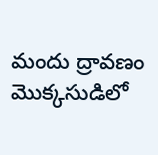మందు ద్రావణం మొక్కసుడిలో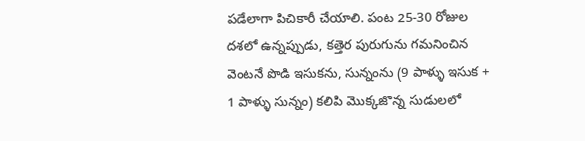పడేలాగా పిచికారీ చేయాలి. పంట 25-30 రోజుల దశలో ఉన్నప్పుడు, కత్తెర పురుగును గమనించిన వెంటనే పొడి ఇసుకను, సున్నంను (9 పాళ్ళు ఇసుక + 1 పాళ్ళు సున్నం) కలిపి మొక్కజొన్న సుడులలో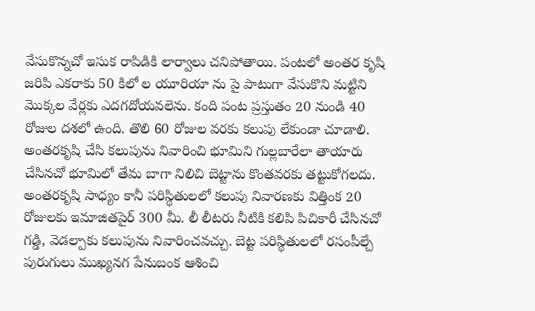వేసుకొన్నచో ఇసుక రాపిడికి లార్వాలు చనిపోతాయి. పంటలో అంతర కృషి జరిపి ఎకరాకు 50 కిలో ల యూరియా ను పై పాటుగా వేసుకొని మట్టిని మొక్కల వేర్లకు ఎదగదోయవలెను. కంది పంట ప్రస్తుతం 20 నుండి 40 రోజుల దశలో ఉంది. తొలి 60 రోజుల వరకు కలుపు లేకుండా చూడాలి. అంతరకృషి చేసి కలుపును నివారించి భూమిని గుల్లబారేలా తాయారు చేసినచో భూమిలో తేమ బాగా నిలిచి బెట్టాను కొంతవరకు తట్టుకోగలదు. అంతరకృషి సాధ్యం కానీ పరిస్థితులలో కలుపు నివారణకు విత్తింక 20 రోజులకు ఇమాజితపైర్ 300 మీ. లీ లీటరు నీటికి కలిపి పిచికారీ చేసినచో గడ్డి, వెడల్పాకు కలుపును నివారించవచ్చు. బెట్ట పరిస్థితులలో రసంపీల్చే పురుగులు ముఖ్యనగ పేనుబంక ఆశించి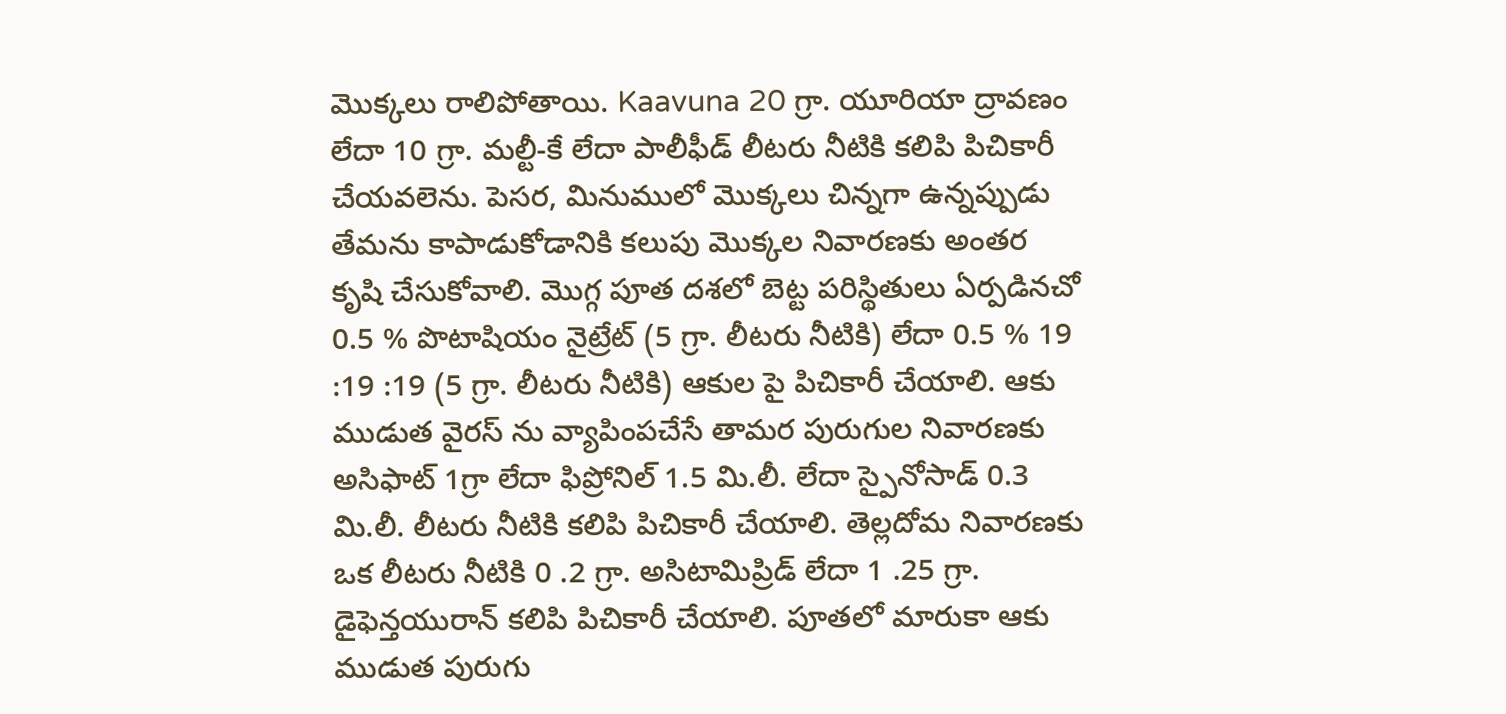మొక్కలు రాలిపోతాయి. Kaavuna 20 గ్రా. యూరియా ద్రావణం లేదా 10 గ్రా. మల్టీ-కే లేదా పాలీఫీడ్ లీటరు నీటికి కలిపి పిచికారీ చేయవలెను. పెసర, మినుములో మొక్కలు చిన్నగా ఉన్నప్పుడు తేమను కాపాడుకోడానికి కలుపు మొక్కల నివారణకు అంతర కృషి చేసుకోవాలి. మొగ్గ పూత దశలో బెట్ట పరిస్థితులు ఏర్పడినచో 0.5 % పొటాషియం నైట్రేట్ (5 గ్రా. లీటరు నీటికి) లేదా 0.5 % 19 :19 :19 (5 గ్రా. లీటరు నీటికి) ఆకుల పై పిచికారీ చేయాలి. ఆకు ముడుత వైరస్ ను వ్యాపింపచేసే తామర పురుగుల నివారణకు అసిఫాట్ 1గ్రా లేదా ఫిప్రోనిల్ 1.5 మి.లీ. లేదా స్పైనోసాడ్ 0.3 మి.లీ. లీటరు నీటికి కలిపి పిచికారీ చేయాలి. తెల్లదోమ నివారణకు ఒక లీటరు నీటికి 0 .2 గ్రా. అసిటామిప్రిడ్ లేదా 1 .25 గ్రా. డైఫెన్తయురాన్ కలిపి పిచికారీ చేయాలి. పూతలో మారుకా ఆకు ముడుత పురుగు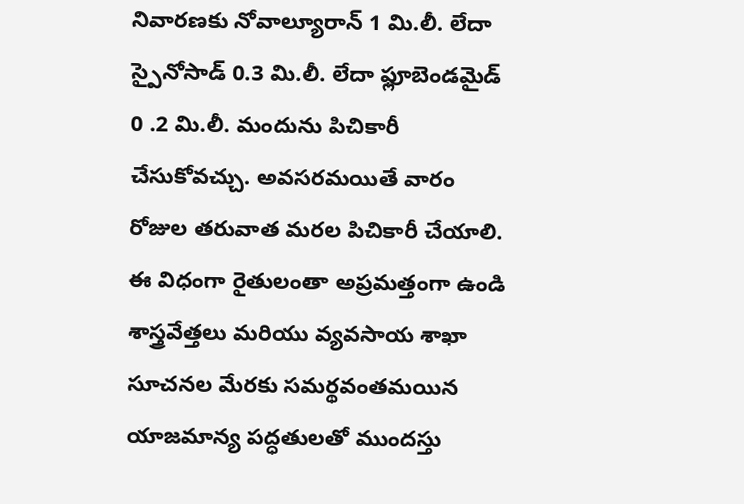నివారణకు నోవాల్యూరాన్ 1 మి.లీ. లేదా స్పైనోసాడ్ 0.3 మి.లీ. లేదా ఫ్లూబెండమైడ్ 0 .2 మి.లీ. మందును పిచికారీ చేసుకోవచ్చు. అవసరమయితే వారం రోజుల తరువాత మరల పిచికారీ చేయాలి. ఈ విధంగా రైతులంతా అప్రమత్తంగా ఉండి శాస్త్రవేత్తలు మరియు వ్యవసాయ శాఖా సూచనల మేరకు సమర్థవంతమయిన యాజమాన్య పద్ధతులతో ముందస్తు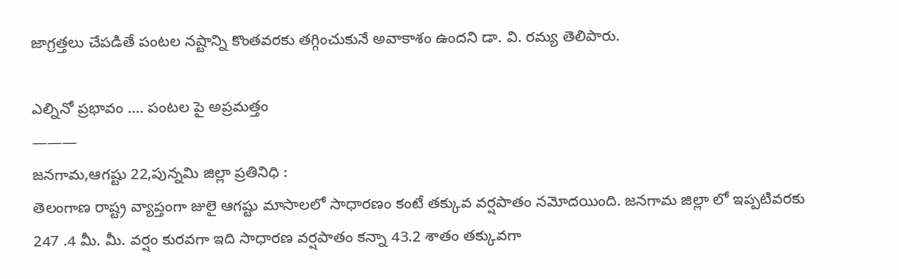జాగ్రత్తలు చేపడితే పంటల నష్టాన్ని కొంతవరకు తగ్గించుకునే అవాకాశం ఉందని డా. వి. రమ్య తెలిపారు.

ఎల్నినో ప్రభావం …. పంటల పై అప్రమత్తం
———
జనగామ,ఆగష్టు 22,పున్నమి జిల్లా ప్రతినిధి :
తెలంగాణ రాష్ట్ర వ్యాప్తంగా జులై ఆగష్టు మాసాలలో సాధారణం కంటే తక్కువ వర్షపాతం నమోదయింది. జనగామ జిల్లా లో ఇప్పటివరకు 247 .4 మీ. మీ. వర్షం కురవగా ఇది సాధారణ వర్షపాతం కన్నా 43.2 శాతం తక్కువగా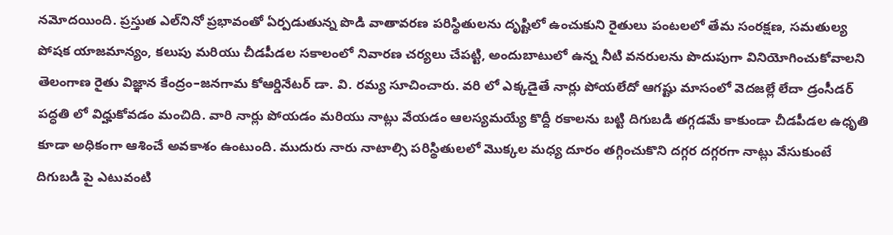నమోదయింది. ప్రస్తుత ఎల్‌నినో ప్రభావంతో ఏర్పడుతున్న పొడి వాతావరణ పరిస్థితులను దృష్టిలో ఉంచుకుని రైతులు పంటలలో తేమ సంరక్షణ, సమతుల్య పోషక యాజమాన్యం, కలుపు మరియు చీడపీడల సకాలంలో నివారణ చర్యలు చేపట్టి, అందుబాటులో ఉన్న నీటి వనరులను పొదుపుగా వినియోగించుకోవాలని తెలంగాణ రైతు విజ్ఞాన కేంద్రం–జనగామ కోఆర్డినేటర్ డా. వి. రమ్య సూచించారు. వరి లో ఎక్కడైతే నార్లు పోయలేదో ఆగష్టు మాసంలో వెదజల్లే లేదా డ్రంసీడర్ పద్ధతి లో విధ్హుకోవడం మంచిది. వారి నార్లు పోయడం మరియు నాట్లు వేయడం ఆలస్యమయ్యే కొద్దీ రకాలను బట్టి దిగుబడి తగ్గడమే కాకుండా చీడపీడల ఉధృతి కూడా అధికంగా ఆశించే అవకాశం ఉంటుంది. ముదురు నారు నాటాల్సి పరిస్థితులలో మొక్కల మధ్య దూరం తగ్గించుకొని దగ్గర దగ్గరగా నాట్లు వేసుకుంటే దిగుబడి పై ఎటువంటి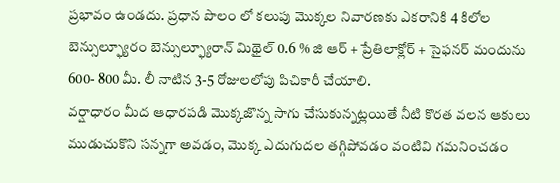ప్రభావం ఉండదు. ప్రధాన పొలం లో కలుపు మొక్కల నివారణకు ఎకరానికి 4 కిలోల బెన్సుల్ఫ్యూరం బెన్సుల్ఫ్యూరాన్ మిథైల్ 0.6 % జి ఆర్ + ప్రేతిలాక్లోర్ + సైఫనర్ మందును 600- 800 మీ. లీ నాటిన 3-5 రోజులలోపు పిచికారీ చేయాలి.
వర్షాధారం మీద ఆధారపడి మొక్కజొన్న సాగు చేసుకున్నట్లయితే నీటి కొరత వలన ఆకులు ముడుచుకొని సన్నగా అవడం, మొక్క ఎదుగుదల తగ్గిపోవడం వంటివి గమనించడం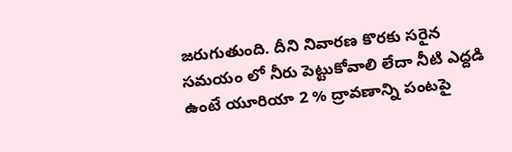జరుగుతుంది. దీని నివారణ కొరకు సరైన సమయం లో నీరు పెట్టుకోవాలి లేదా నీటి ఎద్దడి ఉంటే యూరియా 2 % ద్రావణాన్ని పంటపై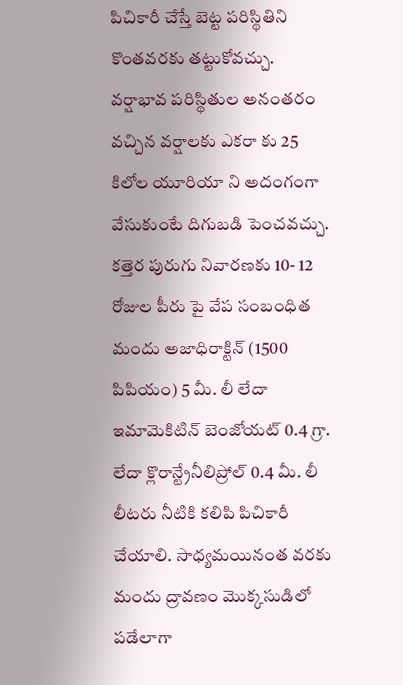పిచికారీ చేస్తే బెట్ట పరిస్థితిని కొంతవరకు తట్టుకోవచ్చు. వర్షాభావ పరిస్థితుల అనంతరం వచ్చిన వర్షాలకు ఎకరా కు 25 కిలోల యూరియా ని అదంగంగా వేసుకుంటే దిగుబడి పెంచవచ్చు. కత్తెర పురుగు నివారణకు 10- 12 రోజుల పీరు పై వేప సంబంధిత మందు అజాధిరాక్టిన్ (1500 పిపియం) 5 మీ. లీ లేదా ఇమామెకిటిన్ బెంజోయట్ 0.4 గ్రా. లేదా క్లొరాన్ట్రేనీలిప్రోల్ 0.4 మీ. లీ లీటరు నీటికి కలిపి పిచికారీ చేయాలి. సాధ్యమయినంత వరకు మందు ద్రావణం మొక్కసుడిలో పడేలాగా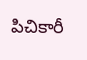పిచికారీ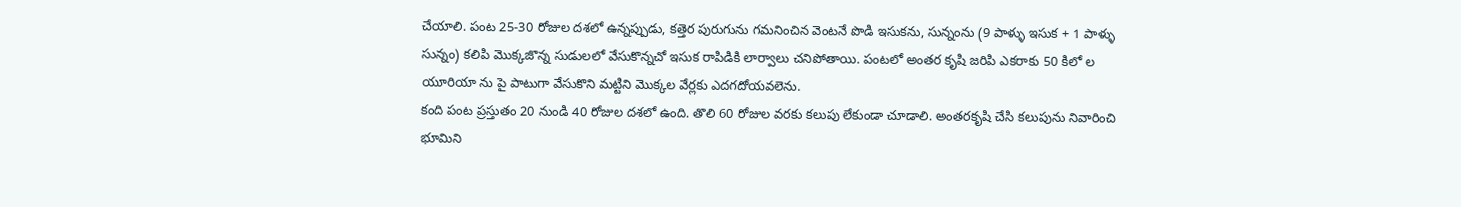చేయాలి. పంట 25-30 రోజుల దశలో ఉన్నప్పుడు, కత్తెర పురుగును గమనించిన వెంటనే పొడి ఇసుకను, సున్నంను (9 పాళ్ళు ఇసుక + 1 పాళ్ళు సున్నం) కలిపి మొక్కజొన్న సుడులలో వేసుకొన్నచో ఇసుక రాపిడికి లార్వాలు చనిపోతాయి. పంటలో అంతర కృషి జరిపి ఎకరాకు 50 కిలో ల యూరియా ను పై పాటుగా వేసుకొని మట్టిని మొక్కల వేర్లకు ఎదగదోయవలెను.
కంది పంట ప్రస్తుతం 20 నుండి 40 రోజుల దశలో ఉంది. తొలి 60 రోజుల వరకు కలుపు లేకుండా చూడాలి. అంతరకృషి చేసి కలుపును నివారించి భూమిని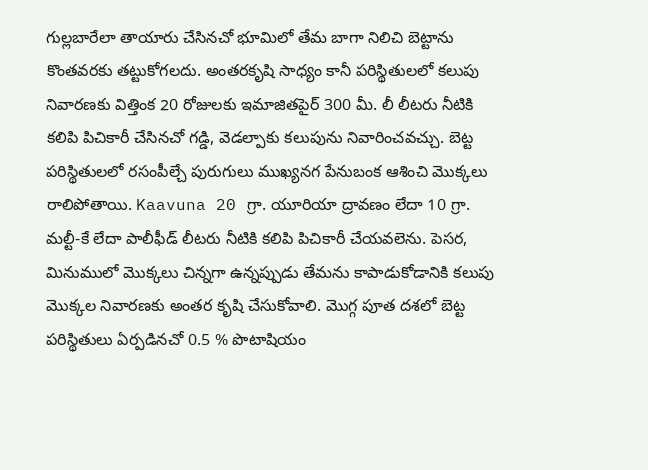గుల్లబారేలా తాయారు చేసినచో భూమిలో తేమ బాగా నిలిచి బెట్టాను కొంతవరకు తట్టుకోగలదు. అంతరకృషి సాధ్యం కానీ పరిస్థితులలో కలుపు నివారణకు విత్తింక 20 రోజులకు ఇమాజితపైర్ 300 మీ. లీ లీటరు నీటికి కలిపి పిచికారీ చేసినచో గడ్డి, వెడల్పాకు కలుపును నివారించవచ్చు. బెట్ట పరిస్థితులలో రసంపీల్చే పురుగులు ముఖ్యనగ పేనుబంక ఆశించి మొక్కలు రాలిపోతాయి. Kaavuna 20 గ్రా. యూరియా ద్రావణం లేదా 10 గ్రా. మల్టీ-కే లేదా పాలీఫీడ్ లీటరు నీటికి కలిపి పిచికారీ చేయవలెను. పెసర, మినుములో మొక్కలు చిన్నగా ఉన్నప్పుడు తేమను కాపాడుకోడానికి కలుపు మొక్కల నివారణకు అంతర కృషి చేసుకోవాలి. మొగ్గ పూత దశలో బెట్ట పరిస్థితులు ఏర్పడినచో 0.5 % పొటాషియం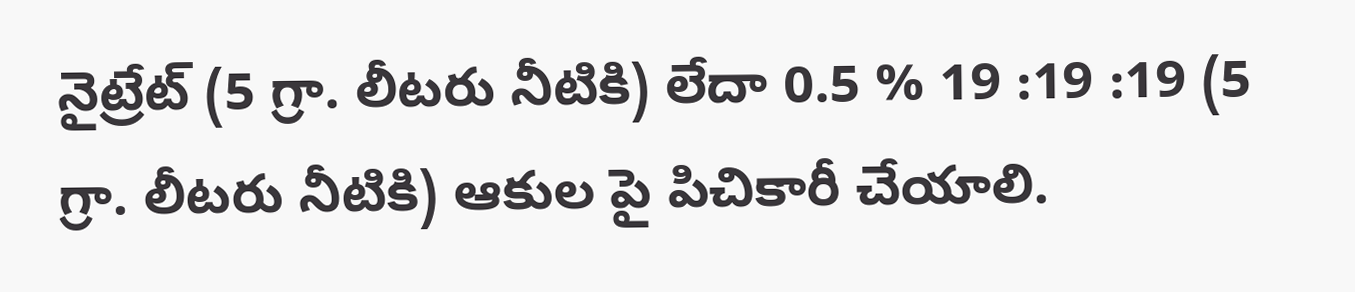నైట్రేట్ (5 గ్రా. లీటరు నీటికి) లేదా 0.5 % 19 :19 :19 (5 గ్రా. లీటరు నీటికి) ఆకుల పై పిచికారీ చేయాలి.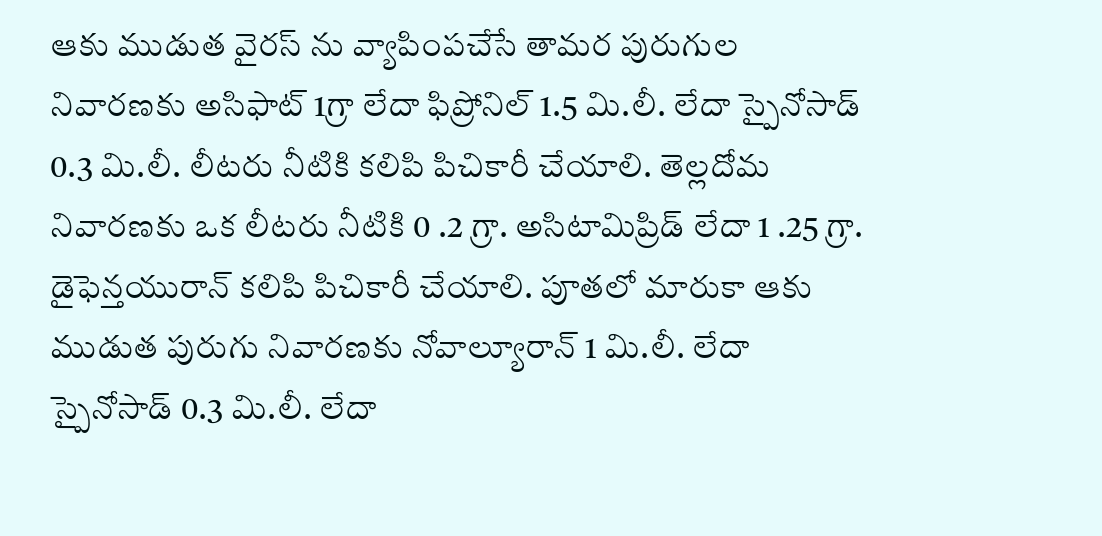ఆకు ముడుత వైరస్ ను వ్యాపింపచేసే తామర పురుగుల నివారణకు అసిఫాట్ 1గ్రా లేదా ఫిప్రోనిల్ 1.5 మి.లీ. లేదా స్పైనోసాడ్ 0.3 మి.లీ. లీటరు నీటికి కలిపి పిచికారీ చేయాలి. తెల్లదోమ నివారణకు ఒక లీటరు నీటికి 0 .2 గ్రా. అసిటామిప్రిడ్ లేదా 1 .25 గ్రా. డైఫెన్తయురాన్ కలిపి పిచికారీ చేయాలి. పూతలో మారుకా ఆకు ముడుత పురుగు నివారణకు నోవాల్యూరాన్ 1 మి.లీ. లేదా స్పైనోసాడ్ 0.3 మి.లీ. లేదా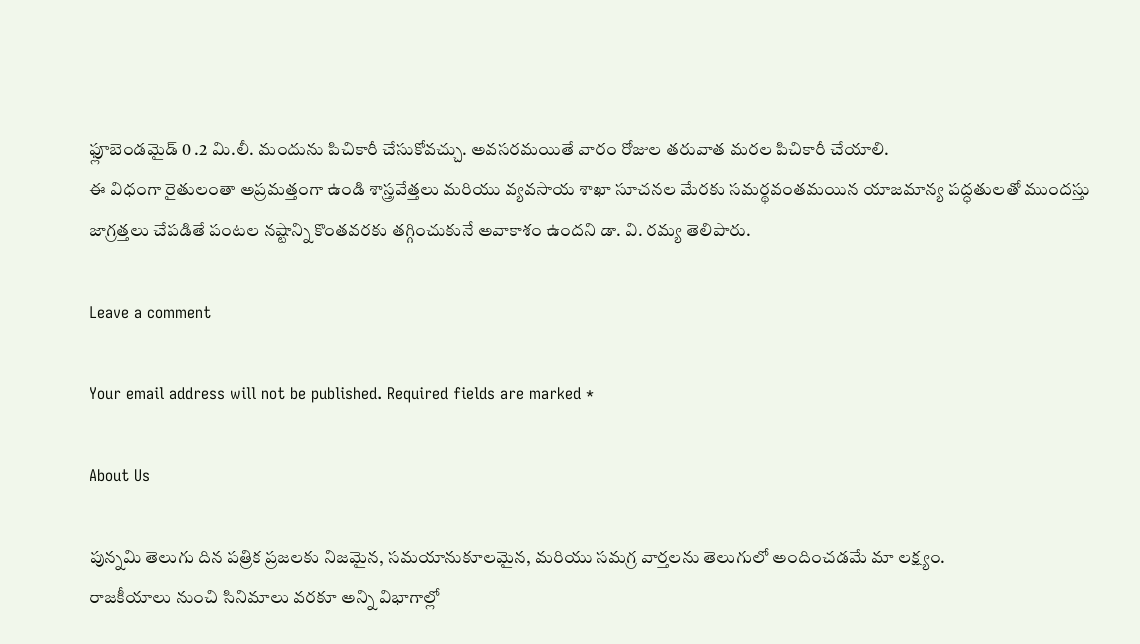ఫ్లూబెండమైడ్ 0 .2 మి.లీ. మందును పిచికారీ చేసుకోవచ్చు. అవసరమయితే వారం రోజుల తరువాత మరల పిచికారీ చేయాలి.
ఈ విధంగా రైతులంతా అప్రమత్తంగా ఉండి శాస్త్రవేత్తలు మరియు వ్యవసాయ శాఖా సూచనల మేరకు సమర్థవంతమయిన యాజమాన్య పద్ధతులతో ముందస్తు జాగ్రత్తలు చేపడితే పంటల నష్టాన్ని కొంతవరకు తగ్గించుకునే అవాకాశం ఉందని డా. వి. రమ్య తెలిపారు.

Leave a comment

Your email address will not be published. Required fields are marked *

About Us

పున్నమి తెలుగు దిన పత్రిక ప్రజలకు నిజమైన, సమయానుకూలమైన, మరియు సమగ్ర వార్తలను తెలుగులో అందించడమే మా లక్ష్యం.
రాజకీయాలు నుంచి సినిమాలు వరకూ అన్ని విభాగాల్లో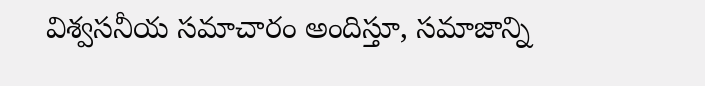విశ్వసనీయ సమాచారం అందిస్తూ, సమాజాన్ని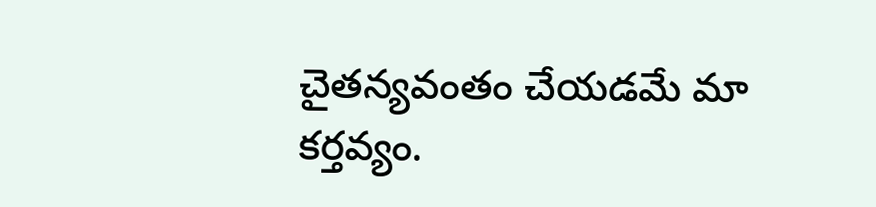చైతన్యవంతం చేయడమే మా కర్తవ్యం.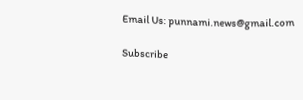Email Us: punnami.news@gmail.com

Subscribe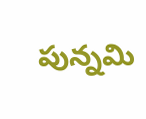పున్నమి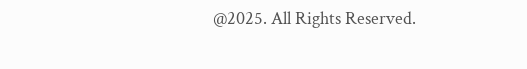@2025. All Rights Reserved.